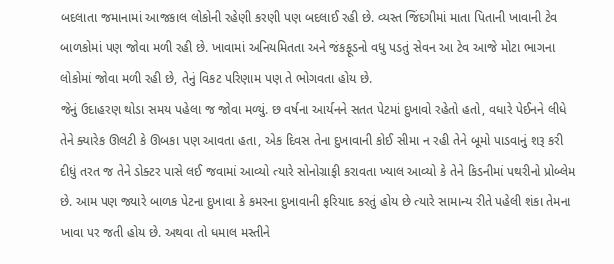બદલાતા જમાનામાં આજકાલ લોકોની રહેણી કરણી પણ બદલાઈ રહી છે. વ્યસ્ત જિંદગીમાં માતા પિતાની ખાવાની ટેવ બાળકોમાં પણ જોવા મળી રહી છે. ખાવામાં અનિયમિતતા અને જંકફૂડનો વધુ પડતું સેવન આ ટેવ આજે મોટા ભાગના લોકોમાં જોવા મળી રહી છે, તેનું વિકટ પરિણામ પણ તે ભોગવતા હોય છે.
જેનું ઉદાહરણ થોડા સમય પહેલા જ જોવા મળ્યું. છ વર્ષના આર્યનને સતત પેટમાં દુખાવો રહેતો હતો, વધારે પેઈનને લીધે તેને ક્યારેક ઊલટી કે ઊબકા પણ આવતા હતા, એક દિવસ તેના દુખાવાની કોઈ સીમા ન રહી તેને બૂમો પાડવાનું શરૂ કરી દીધું તરત જ તેને ડોક્ટર પાસે લઈ જવામાં આવ્યો ત્યારે સોનોગ્રાફી કરાવતા ખ્યાલ આવ્યો કે તેને કિડનીમાં પથરીનો પ્રોબ્લેમ છે. આમ પણ જ્યારે બાળક પેટના દુખાવા કે કમરના દુખાવાની ફરિયાદ કરતું હોય છે ત્યારે સામાન્ય રીતે પહેલી શંકા તેમના ખાવા પર જતી હોય છે. અથવા તો ધમાલ મસ્તીને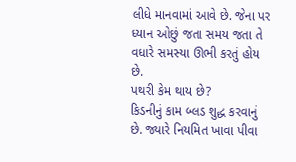લીધે માનવામાં આવે છે. જેના પર ધ્યાન ઓછું જતા સમય જતા તે વધારે સમસ્યા ઊભી કરતું હોય છે.
પથરી કેમ થાય છે?
કિડનીનું કામ બ્લડ શુદ્ધ કરવાનું છે. જ્યારે નિયમિત ખાવા પીવા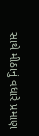સાથે મીઠાનું વધારે પ્રમાણ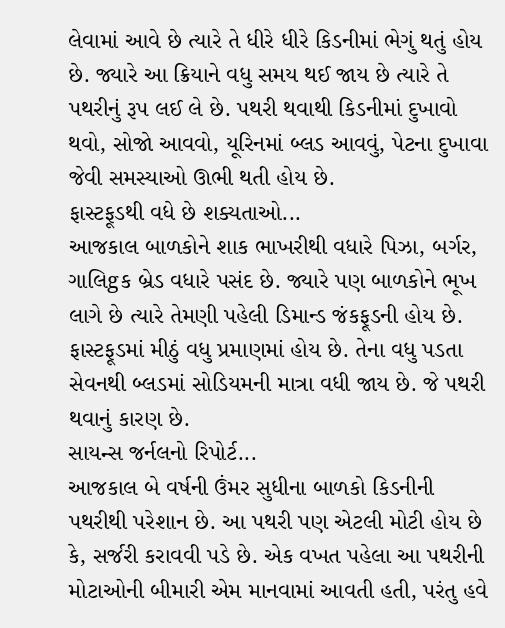લેવામાં આવે છે ત્યારે તે ધીરે ધીરે કિડનીમાં ભેગું થતું હોય છે. જ્યારે આ ક્રિયાને વધુ સમય થઈ જાય છે ત્યારે તે પથરીનું રૂપ લઈ લે છે. પથરી થવાથી કિડનીમાં દુખાવો થવો, સોજો આવવો, યૂરિનમાં બ્લડ આવવું, પેટના દુખાવા જેવી સમસ્યાઓ ઊભી થતી હોય છે.
ફાસ્ટફૂડથી વધે છે શક્યતાઓ...
આજકાલ બાળકોને શાક ભાખરીથી વધારે પિઝા, બર્ગર, ગાલિgક બ્રેડ વધારે પસંદ છે. જ્યારે પણ બાળકોને ભૂખ લાગે છે ત્યારે તેમણી પહેલી ડિમાન્ડ જંકફૂડની હોય છે. ફાસ્ટફૂડમાં મીઠું વધુ પ્રમાણમાં હોય છે. તેના વધુ પડતા સેવનથી બ્લડમાં સોડિયમની માત્રા વધી જાય છે. જે પથરી થવાનું કારણ છે.
સાયન્સ જર્નલનો રિપોર્ટ...
આજકાલ બે વર્ષની ઉંમર સુધીના બાળકો કિડનીની પથરીથી પરેશાન છે. આ પથરી પણ એટલી મોટી હોય છે કે, સર્જરી કરાવવી પડે છે. એક વખત પહેલા આ પથરીની મોટાઓની બીમારી એમ માનવામાં આવતી હતી, પરંતુ હવે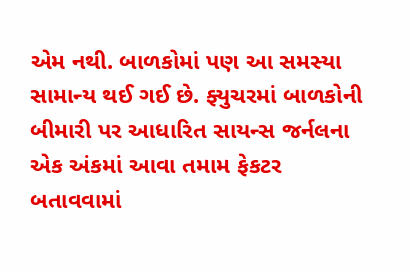એમ નથી. બાળકોમાં પણ આ સમસ્યા સામાન્ય થઈ ગઈ છે. ફ્યુચરમાં બાળકોની બીમારી પર આધારિત સાયન્સ જર્નલના એક અંકમાં આવા તમામ ફેકટર બતાવવામાં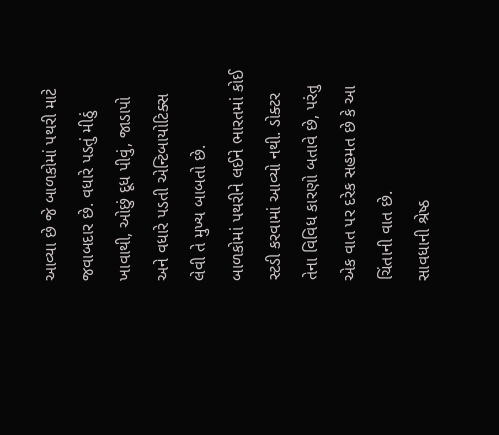આવ્યા છે જે બાળકોમાં પથરી માટે જવાબદાર છે. વધારે પડતું મીઠું ખાવાથી, ઓછું દૂધ પીવું, જાડાપો અને વધારે પડતી એન્ટિબાયોટિક્સ લેવી તે મુખ્ય બાબતો છે.
બાળકોમાં પથરીને લઈને ભારતમાં કોઈ સ્ટડી કરવામાં આવ્યો નથી. ડોક્ટર તેના વિવિધ કારણો બતાવે છે, પરંતુ એક વાત પર દરેક સહમત છે કે આ ચિંતાની વાત છે.
સાવધાની શ્રેષ્ઠ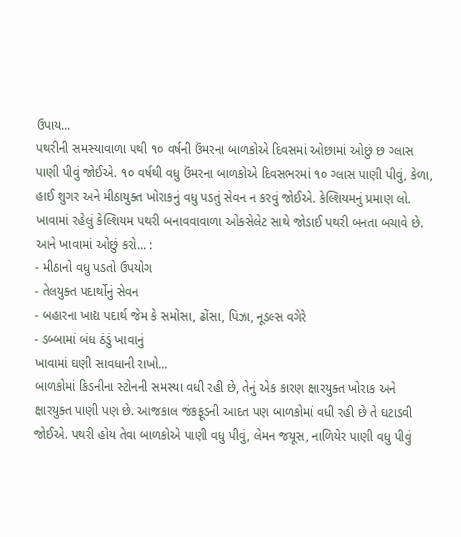ઉપાય...
પથરીની સમસ્યાવાળા ૫થી ૧૦ વર્ષની ઉંમરના બાળકોએ દિવસમાં ઓછામાં ઓછું છ ગ્લાસ પાણી પીવું જોઈએ. ૧૦ વર્ષથી વધુ ઉંમરના બાળકોએ દિવસભરમાં ૧૦ ગ્લાસ પાણી પીવું, કેળા, હાઈ શુગર અને મીઠાયુક્ત ખોરાકનું વધુ પડતું સેવન ન કરવું જોઈએ. કેલ્શિયમનું પ્રમાણ લો. ખાવામાં રહેલું કેલ્શિયમ પથરી બનાવવાવાળા ઓકસેલેટ સાથે જોડાઈ પથરી બનતા બચાવે છે.
આને ખાવામાં ઓછું કરો... :
- મીઠાનો વધુ પડતો ઉપયોગ
- તેલયુક્ત પદાર્થોનું સેવન
- બહારના ખાદ્ય પદાર્થ જેમ કે સમોસા, ઢોંસા, પિઝા, નૂડલ્સ વગેરે
- ડબ્બામાં બંધ ઠંડું ખાવાનું
ખાવામાં ઘણી સાવધાની રાખો...
બાળકોમાં કિડનીના સ્ટોનની સમસ્યા વધી રહી છે, તેનું એક કારણ ક્ષારયુક્ત ખોરાક અને ક્ષારયુક્ત પાણી પણ છે. આજકાલ જંકફૂડની આદત પણ બાળકોમાં વધી રહી છે તે ઘટાડવી જોઈએ. પથરી હોય તેવા બાળકોએ પાણી વધુ પીવું, લેમન જયૂસ, નાળિયેર પાણી વધુ પીવું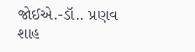જોઈએ.-ડૉ.. પ્રણવ શાહ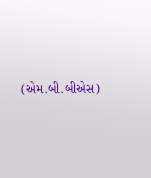(એમ.બી.બીએસ)